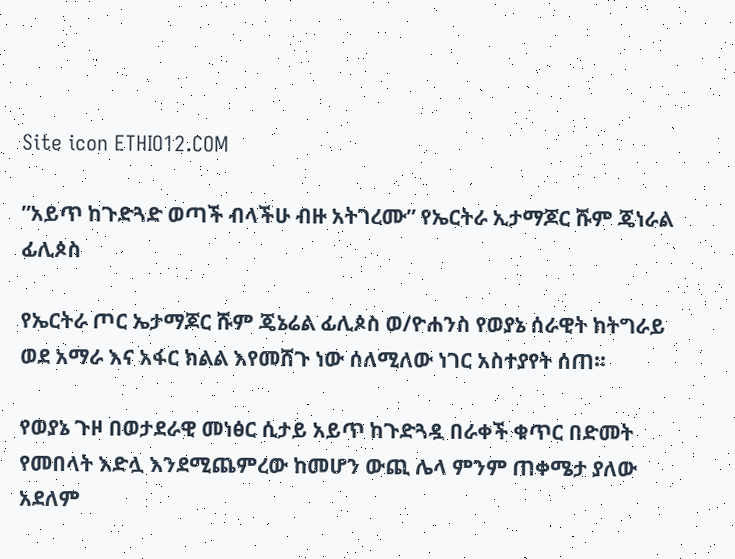Site icon ETHIO12.COM

”አይጥ ከጉድጓድ ወጣች ብላችሁ ብዙ አትገረሙ” የኤርትራ ኢታማጆር ሹም ጄነራል ፊሊጶስ

የኤርትራ ጦር ኤታማጆር ሹም ጄኔሬል ፊሊጶስ ወ/ዮሐንስ የወያኔ ሰራዊት ከትግራይ ወደ አማራ እና አፋር ክልል እየመሸጉ ነው ሰለሚለው ነገር አስተያየት ሰጠ።

የወያኔ ጉዞ በወታደራዊ መነፅር ሲታይ አይጥ ከጉድጓዷ በራቀች ቁጥር በድመት የመበላት እድሏ እንደሚጨምረው ከመሆን ውጪ ሌላ ምንም ጠቀሜታ ያለው አደለም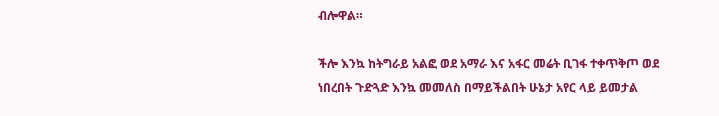ብሎዋል።

ችሎ እንኳ ከትግራይ አልፎ ወደ አማራ እና አፋር መሬት ቢገፋ ተቀጥቅጦ ወደ ነበረበት ጉድጓድ እንኳ መመለስ በማይችልበት ሁኔታ አየር ላይ ይመታል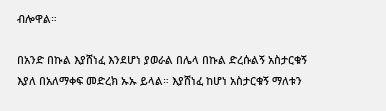ብሎዋል።

በአንድ በኩል እያሸነፈ እንደሆነ ያወራል በሌላ በኩል ድረሱልኝ አስታርቁኝ እያለ በአለማቀፍ መድረክ ኡኡ ይላል። እያሸነፈ ከሆነ አስታርቁኝ ማለቱን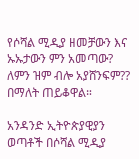የሶሻል ሚዲያ ዘመቻውን እና ኡኡታውን ምን አመጣው? ለምን ዝም ብሎ አያሸንፍም?? በማለት ጠይቆዋል።

አንዳንድ ኢትዮጵያዊያን ወጣቶች በሶሻል ሚዲያ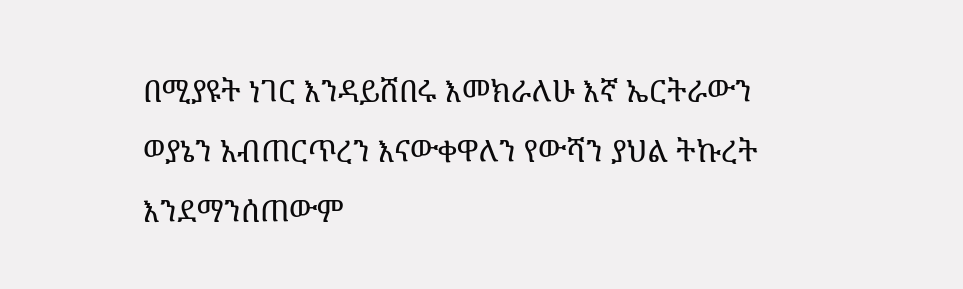በሚያዩት ነገር እንዳይሸበሩ እመክራለሁ እኛ ኤርትራውን ወያኔን አብጠርጥረን እናውቀዋለን የውሻን ያህል ትኩረት እንደማንሰጠውም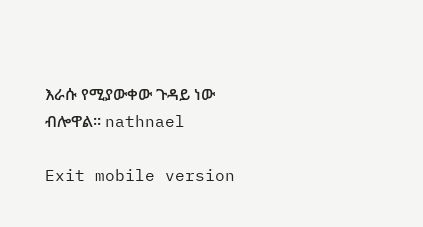እራሱ የሚያውቀው ጉዳይ ነው ብሎዋል። nathnael

Exit mobile version